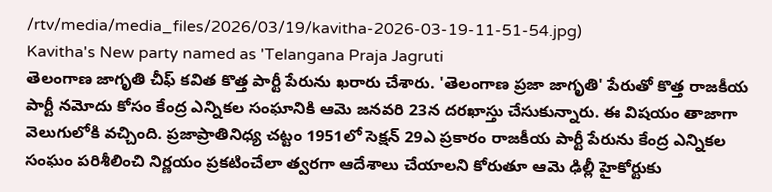/rtv/media/media_files/2026/03/19/kavitha-2026-03-19-11-51-54.jpg)
Kavitha's New party named as 'Telangana Praja Jagruti
తెలంగాణ జాగృతి చీఫ్ కవిత కొత్త పార్టీ పేరును ఖరారు చేశారు. 'తెలంగాణ ప్రజా జాగృతి' పేరుతో కొత్త రాజకీయ పార్టీ నమోదు కోసం కేంద్ర ఎన్నికల సంఘానికి ఆమె జనవరి 23న దరఖాస్తు చేసుకున్నారు. ఈ విషయం తాజాగా వెలుగులోకి వచ్చింది. ప్రజాప్రాతినిధ్య చట్టం 1951లో సెక్షన్ 29ఎ ప్రకారం రాజకీయ పార్టీ పేరును కేంద్ర ఎన్నికల సంఘం పరిశీలించి నిర్ణయం ప్రకటించేలా త్వరగా ఆదేశాలు చేయాలని కోరుతూ ఆమె ఢిల్లీ హైకోర్టుకు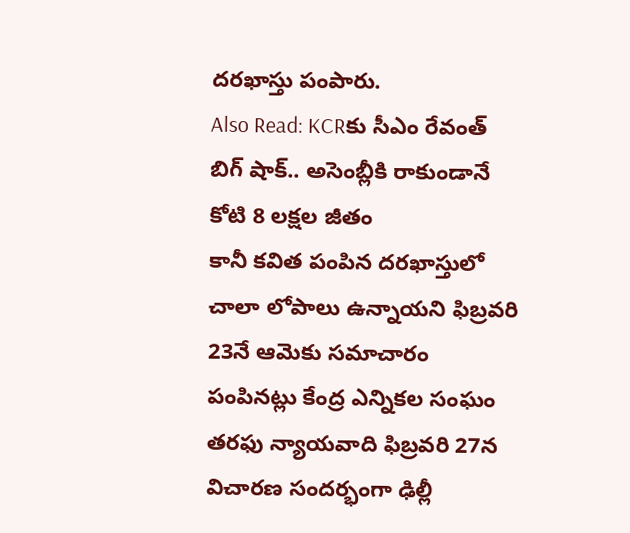దరఖాస్తు పంపారు.
Also Read: KCRకు సీఎం రేవంత్ బిగ్ షాక్.. అసెంబ్లీకి రాకుండానే కోటి 8 లక్షల జీతం
కానీ కవిత పంపిన దరఖాస్తులో చాలా లోపాలు ఉన్నాయని ఫిబ్రవరి 23నే ఆమెకు సమాచారం పంపినట్లు కేంద్ర ఎన్నికల సంఘం తరఫు న్యాయవాది ఫిబ్రవరి 27న విచారణ సందర్భంగా ఢిల్లీ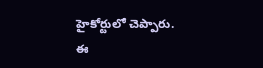హైకోర్టులో చెప్పారు. ఈ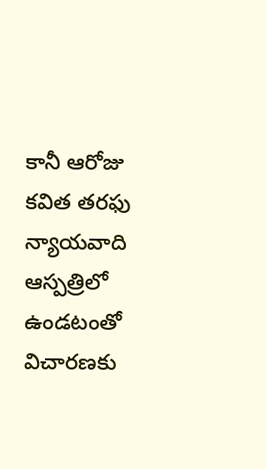కానీ ఆరోజు కవిత తరఫు న్యాయవాది ఆస్పత్రిలో ఉండటంతో విచారణకు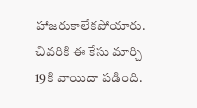హాజరుకాలేకపోయారు. చివరికి ఈ కేసు మార్చి 19కి వాయిదా పడింది.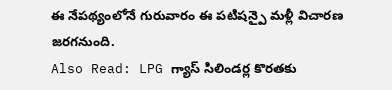ఈ నేపథ్యంలోనే గురువారం ఈ పటిషన్పై మళ్లీ విచారణ జరగనుంది.
Also Read: LPG గ్యాస్ సిలిండర్ల కొరతకు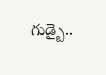గుడ్బై..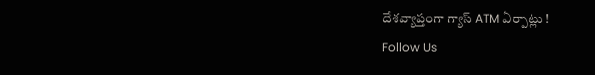దేశవ్యాప్తంగా గ్యాస్ ATM ఏర్పాట్లు !
Follow Us